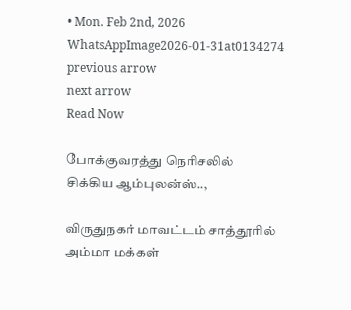• Mon. Feb 2nd, 2026
WhatsAppImage2026-01-31at0134274
previous arrow
next arrow
Read Now

போக்குவரத்து நெரிசலில் சிக்கிய ஆம்புலன்ஸ்..,

விருதுநகர் மாவட்டம் சாத்தூரில் அம்மா மக்கள்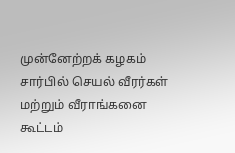முன்னேற்றக் கழகம் சார்பில் செயல் வீரர்கள் மற்றும் வீராங்கனை கூட்டம்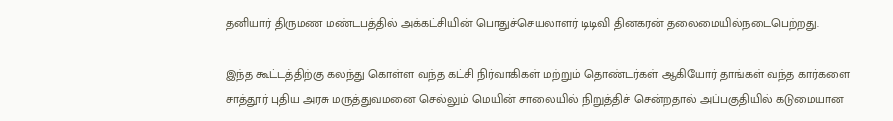தனியார் திருமண மண்டபத்தில் அக்கட்சியின் பொதுச்செயலாளர் டிடிவி தினகரன் தலைமையில்நடைபெற்றது.

இந்த கூட்டத்திற்கு கலந்து கொள்ள வந்த கட்சி நிர்வாகிகள் மற்றும் தொண்டர்கள் ஆகியோர் தாங்கள் வந்த கார்களை சாத்தூர் புதிய அரசு மருத்துவமனை செல்லும் மெயின் சாலையில் நிறுத்திச் சென்றதால் அப்பகுதியில் கடுமையான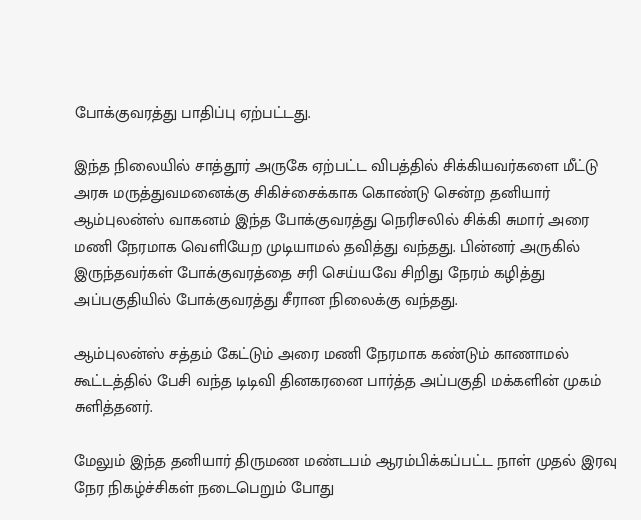போக்குவரத்து பாதிப்பு ஏற்பட்டது.

இந்த நிலையில் சாத்தூர் அருகே ஏற்பட்ட விபத்தில் சிக்கியவர்களை மீட்டு அரசு மருத்துவமனைக்கு சிகிச்சைக்காக கொண்டு சென்ற தனியார் ஆம்புலன்ஸ் வாகனம் இந்த போக்குவரத்து நெரிசலில் சிக்கி சுமார் அரை மணி நேரமாக வெளியேற முடியாமல் தவித்து வந்தது. பின்னர் அருகில் இருந்தவர்கள் போக்குவரத்தை சரி செய்யவே சிறிது நேரம் கழித்து அப்பகுதியில் போக்குவரத்து சீரான நிலைக்கு வந்தது.

ஆம்புலன்ஸ் சத்தம் கேட்டும் அரை மணி நேரமாக கண்டும் காணாமல் கூட்டத்தில் பேசி வந்த டிடிவி தினகரனை பார்த்த அப்பகுதி மக்களின் முகம் சுளித்தனர்.

மேலும் இந்த தனியார் திருமண மண்டபம் ஆரம்பிக்கப்பட்ட நாள் முதல் இரவு நேர நிகழ்ச்சிகள் நடைபெறும் போது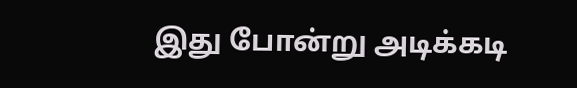இது போன்று அடிக்கடி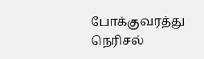போக்குவரத்து நெரிசல்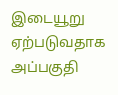இடையூறு ஏற்படுவதாக அப்பகுதி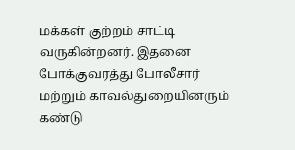மக்கள் குற்றம் சாட்டி வருகின்றனர். இதனை போக்குவரத்து போலீசார் மற்றும் காவல்துறையினரும் கண்டு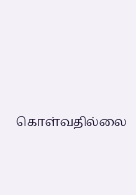கொள்வதில்லை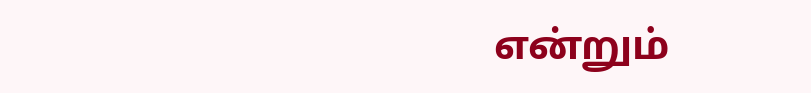என்றும்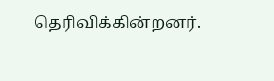தெரிவிக்கின்றனர்.